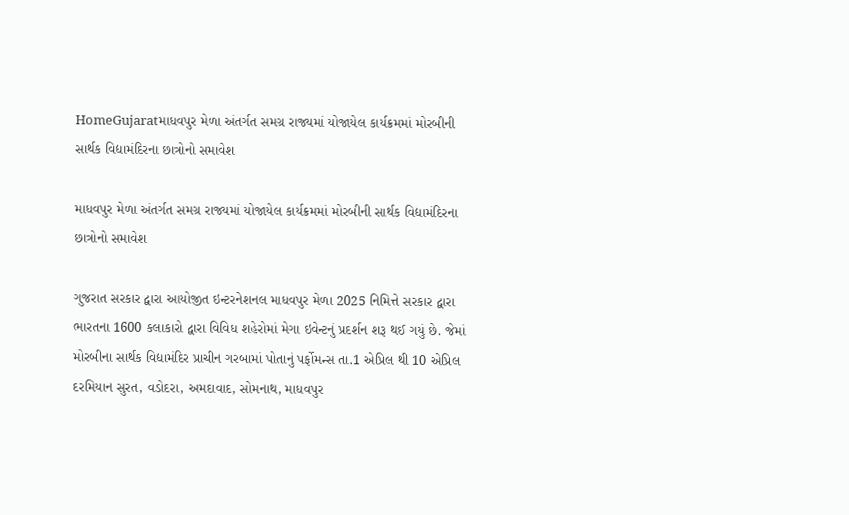HomeGujaratમાધવપુર મેળા અંતર્ગત સમગ્ર રાજ્યમાં યોજાયેલ કાર્યક્રમમાં મોરબીની સાર્થક વિદ્યામંદિરના છાત્રોનો સમાવેશ

માધવપુર મેળા અંતર્ગત સમગ્ર રાજ્યમાં યોજાયેલ કાર્યક્રમમાં મોરબીની સાર્થક વિદ્યામંદિરના છાત્રોનો સમાવેશ

ગુજરાત સરકાર દ્વારા આયોજીત ઇન્ટરનેશનલ માધવપુર મેળા 2025 નિમિત્તે સરકાર દ્વારા ભારતના 1600 કલાકારો દ્વારા વિવિધ શહેરોમાં મેગા ઇવેન્ટનું પ્રદર્શન શરૂ થઈ ગયું છે. જેમાં મોરબીના સાર્થક વિદ્યામંદિર પ્રાચીન ગરબામાં પોતાનું પર્ફોમન્સ તા.1 એપ્રિલ થી 10 એપ્રિલ દરમિયાન સુરત, વડોદરા, અમદાવાદ, સોમનાથ, માધવપુર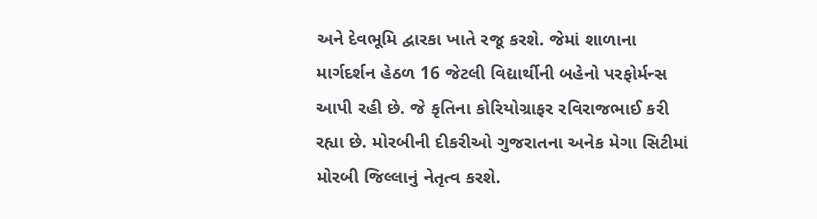અને દેવભૂમિ દ્વારકા ખાતે રજૂ કરશે. જેમાં શાળાના માર્ગદર્શન હેઠળ 16 જેટલી વિદ્યાર્થીની બહેનો પરફોર્મન્સ આપી રહી છે. જે કૃતિના કોરિયોગ્રાફર રવિરાજભાઈ કરી રહ્યા છે. મોરબીની દીકરીઓ ગુજરાતના અનેક મેગા સિટીમાં મોરબી જિલ્લાનું નેતૃત્વ કરશે.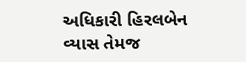અધિકારી હિરલબેન વ્યાસ તેમજ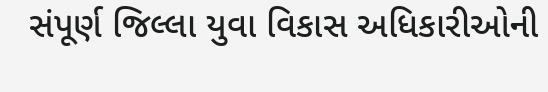સંપૂર્ણ જિલ્લા યુવા વિકાસ અધિકારીઓની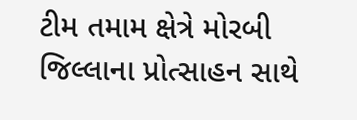ટીમ તમામ ક્ષેત્રે મોરબી જિલ્લાના પ્રોત્સાહન સાથે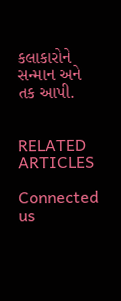કલાકારોને સન્માન અને તક આપી.


RELATED ARTICLES

Connected us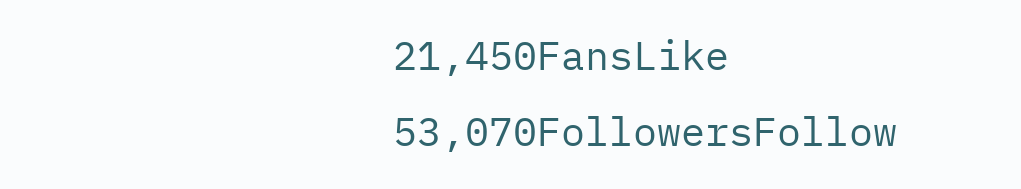21,450FansLike
53,070FollowersFollow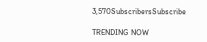3,570SubscribersSubscribe

TRENDING NOW